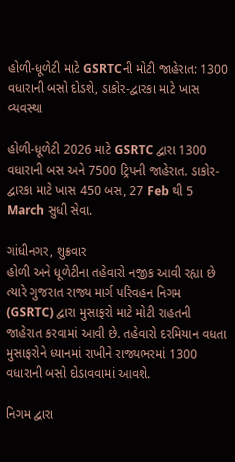હોળી-ધૂળેટી માટે GSRTCની મોટી જાહેરાત: 1300 વધારાની બસો દોડશે, ડાકોર-દ્વારકા માટે ખાસ વ્યવસ્થા

હોળી-ધૂળેટી 2026 માટે GSRTC દ્વારા 1300 વધારાની બસ અને 7500 ટ્રિપની જાહેરાત. ડાકોર-દ્વારકા માટે ખાસ 450 બસ, 27 Feb થી 5 March સુધી સેવા.

ગાંધીનગર, શુક્રવાર
હોળી અને ધૂળેટીના તહેવારો નજીક આવી રહ્યા છે ત્યારે ગુજરાત રાજ્ય માર્ગ પરિવહન નિગમ (GSRTC) દ્વારા મુસાફરો માટે મોટી રાહતની જાહેરાત કરવામાં આવી છે. તહેવારો દરમિયાન વધતા મુસાફરોને ધ્યાનમાં રાખીને રાજ્યભરમાં 1300 વધારાની બસો દોડાવવામાં આવશે.

નિગમ દ્વારા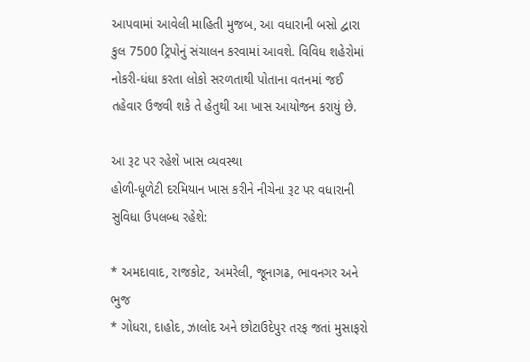આપવામાં આવેલી માહિતી મુજબ, આ વધારાની બસો દ્વારા કુલ 7500 ટ્રિપોનું સંચાલન કરવામાં આવશે. વિવિધ શહેરોમાં નોકરી-ધંધા કરતા લોકો સરળતાથી પોતાના વતનમાં જઈ તહેવાર ઉજવી શકે તે હેતુથી આ ખાસ આયોજન કરાયું છે.

આ રૂટ પર રહેશે ખાસ વ્યવસ્થા
હોળી-ધૂળેટી દરમિયાન ખાસ કરીને નીચેના રૂટ પર વધારાની સુવિધા ઉપલબ્ધ રહેશે:

* અમદાવાદ, રાજકોટ, અમરેલી, જૂનાગઢ, ભાવનગર અને ભુજ
* ગોધરા, દાહોદ, ઝાલોદ અને છોટાઉદેપુર તરફ જતાં મુસાફરો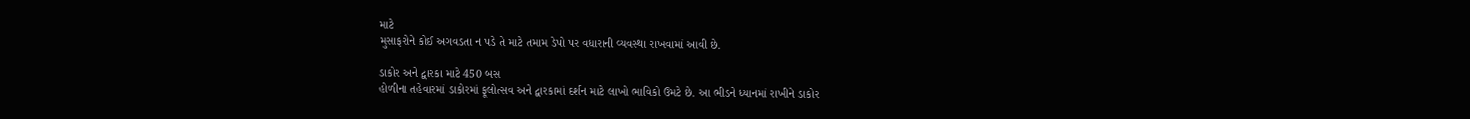માટે
મુસાફરોને કોઈ અગવડતા ન પડે તે માટે તમામ ડેપો પર વધારાની વ્યવસ્થા રાખવામાં આવી છે.

ડાકોર અને દ્વારકા માટે 450 બસ
હોળીના તહેવારમાં ડાકોરમાં ફૂલોત્સવ અને દ્વારકામાં દર્શન માટે લાખો ભાવિકો ઉમટે છે. આ ભીડને ધ્યાનમાં રાખીને ડાકોર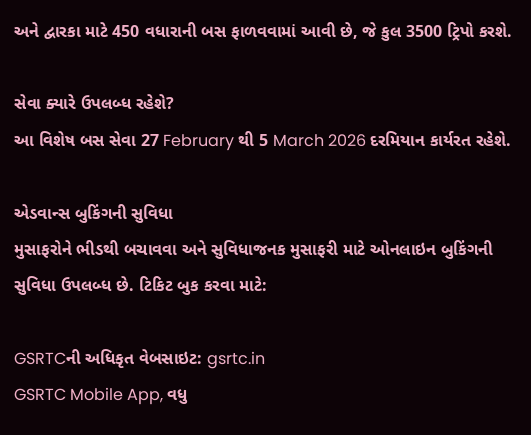અને દ્વારકા માટે 450 વધારાની બસ ફાળવવામાં આવી છે, જે કુલ 3500 ટ્રિપો કરશે.

સેવા ક્યારે ઉપલબ્ધ રહેશે?
આ વિશેષ બસ સેવા 27 February થી 5 March 2026 દરમિયાન કાર્યરત રહેશે.

એડવાન્સ બુકિંગની સુવિધા
મુસાફરોને ભીડથી બચાવવા અને સુવિધાજનક મુસાફરી માટે ઓનલાઇન બુકિંગની સુવિધા ઉપલબ્ધ છે. ટિકિટ બુક કરવા માટે:

GSRTCની અધિકૃત વેબસાઇટ: gsrtc.in
GSRTC Mobile App, વધુ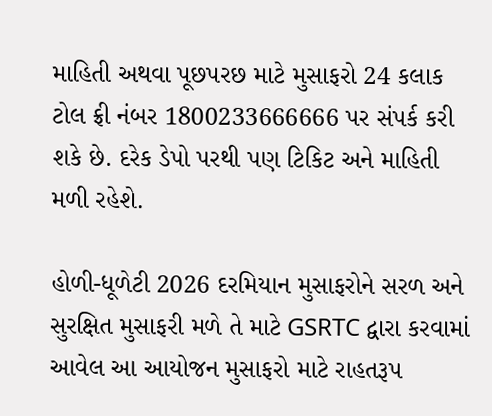માહિતી અથવા પૂછપરછ માટે મુસાફરો 24 કલાક ટોલ ફ્રી નંબર 1800233666666 પર સંપર્ક કરી શકે છે. દરેક ડેપો પરથી પણ ટિકિટ અને માહિતી મળી રહેશે.

હોળી-ધૂળેટી 2026 દરમિયાન મુસાફરોને સરળ અને સુરક્ષિત મુસાફરી મળે તે માટે GSRTC દ્વારા કરવામાં આવેલ આ આયોજન મુસાફરો માટે રાહતરૂપ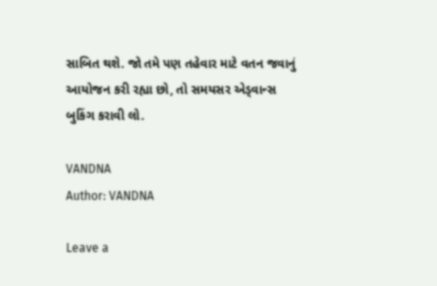સાબિત થશે. જો તમે પણ તહેવાર માટે વતન જવાનું આયોજન કરી રહ્યા છો, તો સમયસર એડ્વાન્સ બુકિંગ કરાવી લો.

VANDNA
Author: VANDNA

Leave a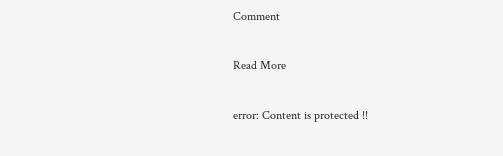Comment

Read More

error: Content is protected !!